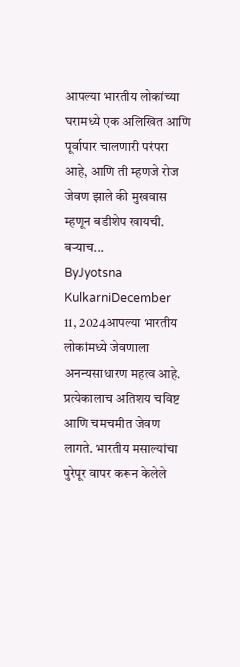आपल्या भारतीय लोकांच्या घरामध्ये एक अलिखित आणि पूर्वापार चालणारी परंपरा आहे, आणि ती म्हणजे रोज जेवण झाले की मुखवास म्हणून बडीशेप खायची. बऱ्याच...
ByJyotsna KulkarniDecember 11, 2024आपल्या भारतीय लोकांमध्ये जेवणाला अनन्यसाधारण महत्व आहे. प्रत्येकालाच अतिशय चविष्ट आणि चमचमीत जेवण लागते. भारतीय मसाल्यांचा पुरेपूर वापर करून केलेले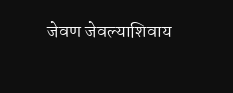जेवण जेवल्याशिवाय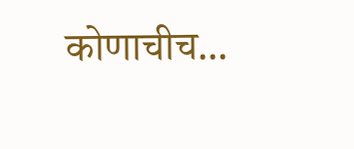कोणाचीच...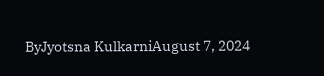ByJyotsna KulkarniAugust 7, 2024